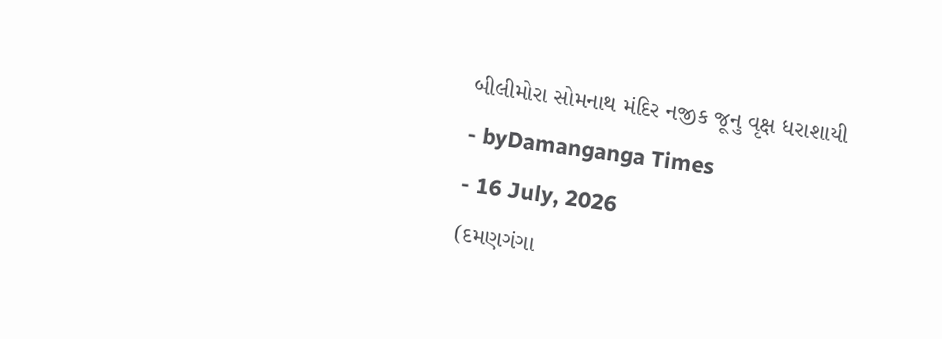બીલીમોરા સોમનાથ મંદિર નજીક જૂનુ વૃક્ષ ધરાશાયી
- byDamanganga Times
- 16 July, 2026
(દમણગંગા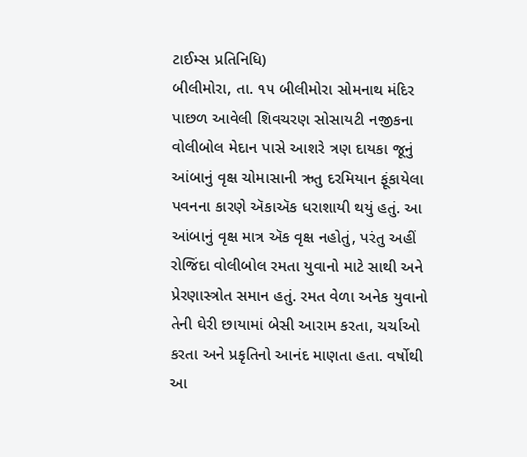ટાઈમ્સ પ્રતિનિધિ)
બીલીમોરા, તા. ૧૫ બીલીમોરા સોમનાથ મંદિર પાછળ આવેલી શિવચરણ સોસાયટી નજીકના વોલીબોલ મેદાન પાસે આશરે ત્રણ દાયકા જૂનું આંબાનું વૃક્ષ ચોમાસાની ઋતુ દરમિયાન ફૂંકાયેલા પવનના કારણે ઍકાઍક ધરાશાયી થયું હતું. આ આંબાનું વૃક્ષ માત્ર ઍક વૃક્ષ નહોતું, પરંતુ અહીં રોજિંદા વોલીબોલ રમતા યુવાનો માટે સાથી અને પ્રેરણાસ્ત્રોત સમાન હતું. રમત વેળા અનેક યુવાનો તેની ઘેરી છાયામાં બેસી આરામ કરતા, ચર્ચાઓ કરતા અને પ્રકૃતિનો આનંદ માણતા હતા. વર્ષોથી આ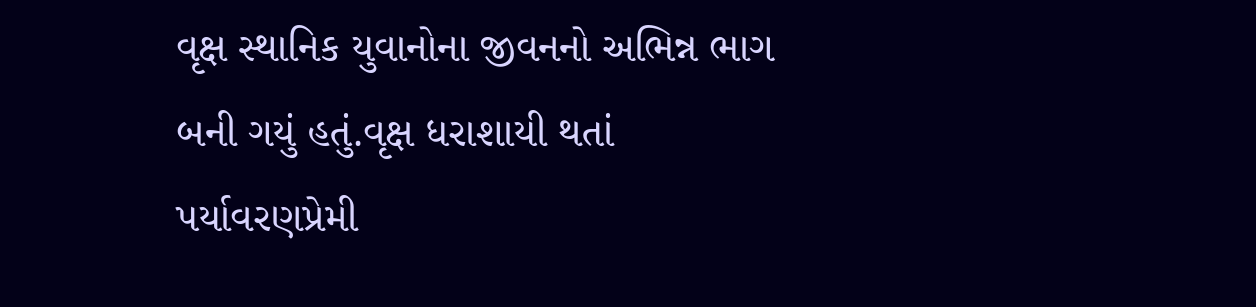વૃક્ષ સ્થાનિક યુવાનોના જીવનનો અભિન્ન ભાગ બની ગયું હતું.વૃક્ષ ધરાશાયી થતાં પર્યાવરણપ્રેમી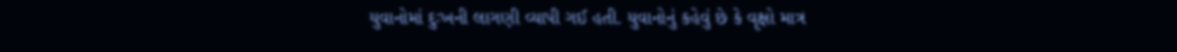યુવાનોમાં દુઃખની લાગણી વ્યાપી ગઈ હતી. યુવાનોનું કહેવું છે કે વૃક્ષો માત્ર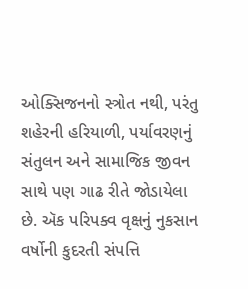ઓક્સિજનનો સ્ત્રોત નથી, પરંતુ શહેરની હરિયાળી, પર્યાવરણનું સંતુલન અને સામાજિક જીવન સાથે પણ ગાઢ રીતે જોડાયેલા છે. ઍક પરિપક્વ વૃક્ષનું નુકસાન વર્ષોની કુદરતી સંપત્તિ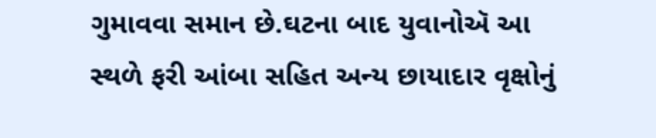ગુમાવવા સમાન છે.ઘટના બાદ યુવાનોઍ આ સ્થળે ફરી આંબા સહિત અન્ય છાયાદાર વૃક્ષોનું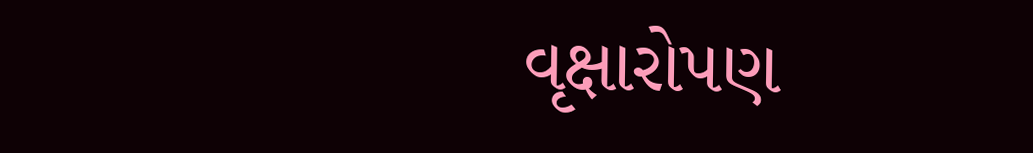વૃક્ષારોપણ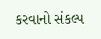કરવાનો સંકલ્પ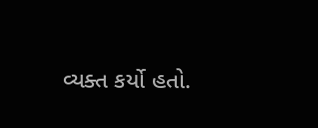વ્યક્ત કર્યો હતો.